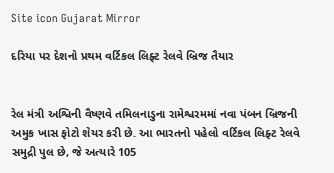Site icon Gujarat Mirror

દરિયા પર દેશનો પ્રથમ વર્ટિકલ લિફ્ટ રેલવે બ્રિજ તૈયાર


રેલ મંત્રી અશ્વિની વૈષ્ણવે તમિલનાડુના રામેશ્વરમમાં નવા પંબન બ્રિજની અમુક ખાસ ફોટો શેયર કરી છે. આ ભારતનો પહેલો વર્ટિકલ લિફ્ટ રેલવે સમુદ્રી પુલ છે, જે અત્યારે 105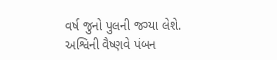વર્ષ જુનો પુલની જગ્યા લેશે. અશ્વિની વૈષ્ણવે પંબન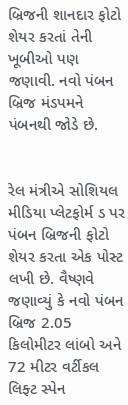બ્રિજની શાનદાર ફોટો શેયર કરતાં તેની ખૂબીઓ પણ જણાવી. નવો પંબન બ્રિજ મંડપમને પંબનથી જોડે છે.


રેલ મંત્રીએ સોશિયલ મીડિયા પ્લેટફોર્મ ડ પર પંબન બ્રિજની ફોટો શેયર કરતા એક પોસ્ટ લખી છે. વૈષ્ણવે જણાવ્યું કે નવો પંબન બ્રિજ 2.05 કિલોમીટર લાંબો અને 72 મીટર વર્ટીકલ લિફ્ટ સ્પેન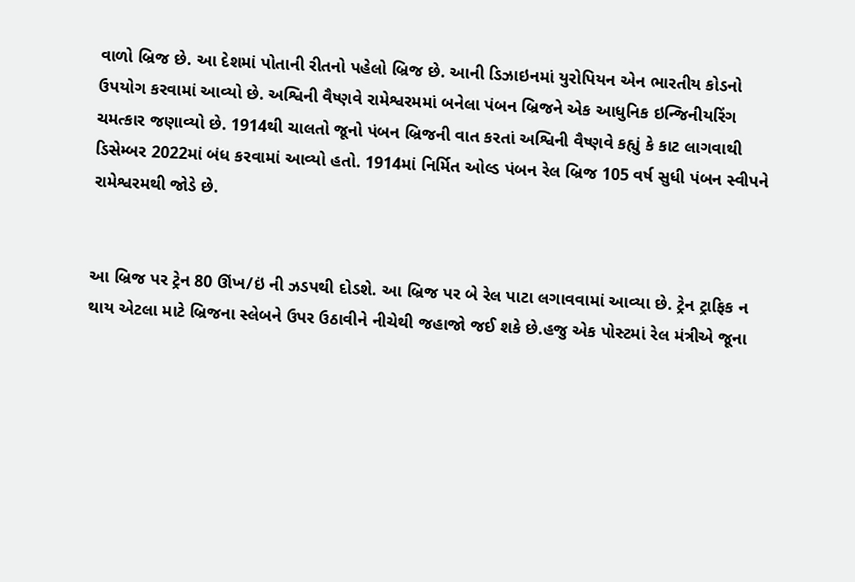વાળો બ્રિજ છે. આ દેશમાં પોતાની રીતનો પહેલો બ્રિજ છે. આની ડિઝાઇનમાં યુરોપિયન એન ભારતીય કોડનો ઉપયોગ કરવામાં આવ્યો છે. અશ્વિની વૈષ્ણવે રામેશ્વરમમાં બનેલા પંબન બ્રિજને એક આધુનિક ઇન્જિનીયરિંગ ચમત્કાર જણાવ્યો છે. 1914થી ચાલતો જૂનો પંબન બ્રિજની વાત કરતાં અશ્વિની વૈષ્ણવે કહ્યું કે કાટ લાગવાથી ડિસેમ્બર 2022માં બંધ કરવામાં આવ્યો હતો. 1914માં નિર્મિત ઓલ્ડ પંબન રેલ બ્રિજ 105 વર્ષ સુધી પંબન સ્વીપને રામેશ્વરમથી જોડે છે.


આ બ્રિજ પર ટ્રેન 80 ઊંખ/ઇં ની ઝડપથી દોડશે. આ બ્રિજ પર બે રેલ પાટા લગાવવામાં આવ્યા છે. ટ્રેન ટ્રાફિક ન થાય એટલા માટે બ્રિજના સ્લેબને ઉપર ઉઠાવીને નીચેથી જહાજો જઈ શકે છે.હજુ એક પોસ્ટમાં રેલ મંત્રીએ જૂના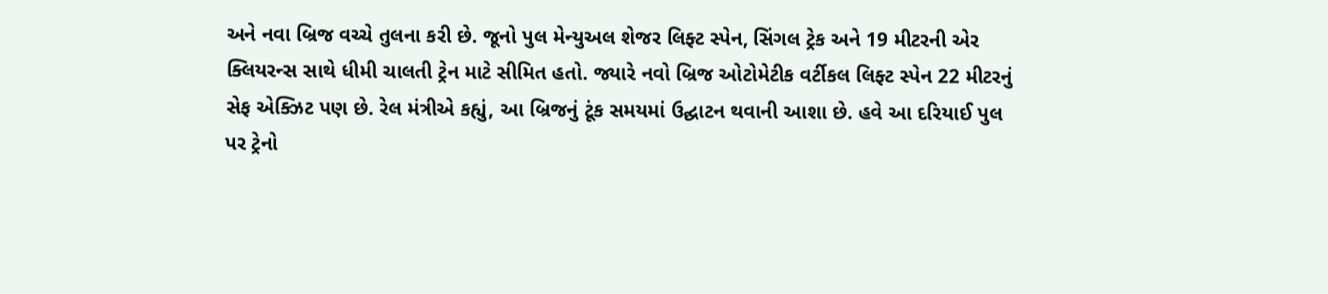અને નવા બ્રિજ વચ્ચે તુલના કરી છે. જૂનો પુલ મેન્યુઅલ શેજર લિફ્ટ સ્પેન, સિંગલ ટ્રેક અને 19 મીટરની એર ક્લિયરન્સ સાથે ધીમી ચાલતી ટ્રેન માટે સીમિત હતો. જ્યારે નવો બ્રિજ ઓટોમેટીક વર્ટીકલ લિફ્ટ સ્પેન 22 મીટરનું સેફ એક્ઝિટ પણ છે. રેલ મંત્રીએ કહ્યું, આ બ્રિજનું ટૂંક સમયમાં ઉદ્ઘાટન થવાની આશા છે. હવે આ દરિયાઈ પુલ પર ટ્રેનો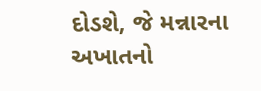દોડશે, જે મન્નારના અખાતનો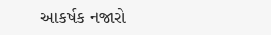આકર્ષક નજારો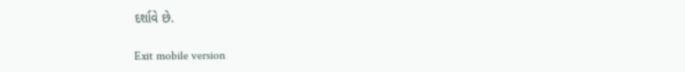દર્શાવે છે.

Exit mobile version